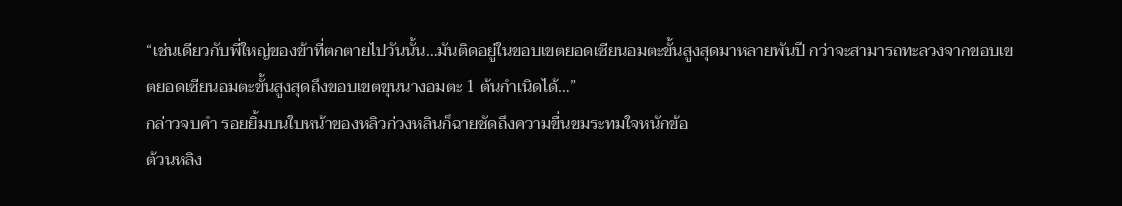“เช่นเดียวกับพี่ใหญ่ของข้าที่ตกตายไปวันนั้น…มันติดอยู่ในขอบเขตยอดเซียนอมตะขั้นสูงสุดมาหลายพันปี กว่าจะสามารถทะลวงจากขอบเขตยอดเซียนอมตะขั้นสูงสุดถึงขอบเขตขุนนางอมตะ 1 ต้นกำเนิดได้…”
กล่าวจบคำ รอยยิ้มบนใบหน้าของหลิวก่วงหลินก็ฉายชัดถึงความขื่นขมระทมใจหนักข้อ
ต้วนหลิง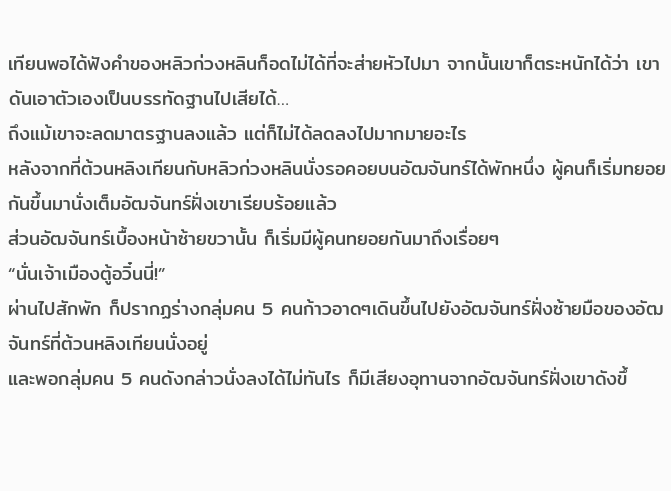เทียนพอได้ฟังคำของหลิวก่วงหลินก็อดไม่ได้ที่จะส่ายหัวไปมา จากนั้นเขาก็ตระหนักได้ว่า เขาดันเอาตัวเองเป็นบรรทัดฐานไปเสียได้…
ถึงแม้เขาจะลดมาตรฐานลงแล้ว แต่ก็ไม่ได้ลดลงไปมากมายอะไร
หลังจากที่ต้วนหลิงเทียนกับหลิวก่วงหลินนั่งรอคอยบนอัฒจันทร์ได้พักหนึ่ง ผู้คนก็เริ่มทยอยกันขึ้นมานั่งเต็มอัฒจันทร์ฝั่งเขาเรียบร้อยแล้ว
ส่วนอัฒจันทร์เบื้องหน้าซ้ายขวานั้น ก็เริ่มมีผู้คนทยอยกันมาถึงเรื่อยๆ
“นั่นเจ้าเมืองตู้อวิ๋นนี่!”
ผ่านไปสักพัก ก็ปรากฏร่างกลุ่มคน 5 คนก้าวอาดๆเดินขึ้นไปยังอัฒจันทร์ฝั่งซ้ายมือของอัฒจันทร์ที่ต้วนหลิงเทียนนั่งอยู่
และพอกลุ่มคน 5 คนดังกล่าวนั่งลงได้ไม่ทันไร ก็มีเสียงอุทานจากอัฒจันทร์ฝั่งเขาดังขึ้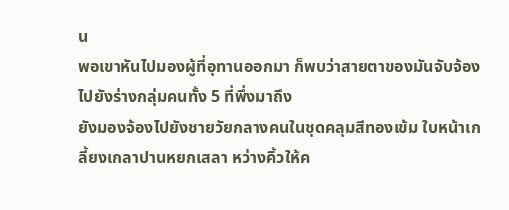น
พอเขาหันไปมองผู้ที่อุทานออกมา ก็พบว่าสายตาของมันจับจ้องไปยังร่างกลุ่มคนทั้ง 5 ที่พึ่งมาถึง
ยังมองจ้องไปยังชายวัยกลางคนในชุดคลุมสีทองเข้ม ใบหน้าเกลี้ยงเกลาปานหยกเสลา หว่างคิ้วให้ค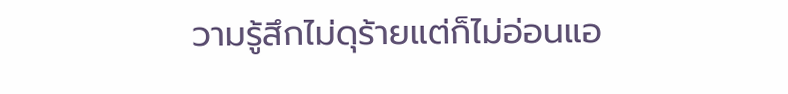วามรู้สึกไม่ดุร้ายแต่ก็ไม่อ่อนแอ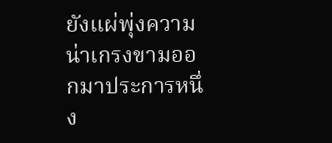ยังแผ่พุ่งความน่าเกรงขามออกมาประการหนึ่ง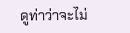ดูท่าว่าจะไม่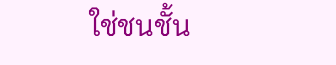ใช่ชนชั้น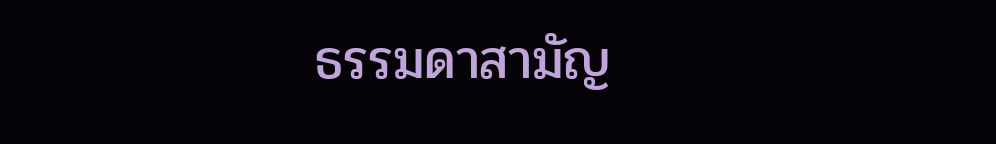ธรรมดาสามัญ